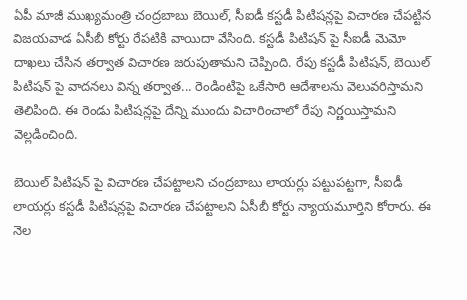ఏపీ మాజీ ముఖ్యమంత్రి చంద్రబాబు బెయిల్, సీఐడీ కస్టడీ పిటిషన్లపై విచారణ చేపట్టిన విజయవాడ ఏసీబీ కోర్టు రేపటికి వాయిదా వేసింది. కస్టడీ పిటిషన్ పై సీఐడీ మెమో దాఖలు చేసిన తర్వాత విచారణ జరుపుతామని చెప్పింది. రేపు కస్టడీ పిటిషన్, బెయిల్ పిటిషన్ పై వాదనలు విన్న తర్వాత... రెండింటిపై ఒకేసారి ఆదేశాలను వెలువరిస్తామని తెలిపింది. ఈ రెండు పిటిషన్లపై దేన్ని ముందు విచారించాలో రేపు నిర్ణయిస్తామని వెల్లడించింది.

బెయిల్ పిటిషన్ పై విచారణ చేపట్టాలని చంద్రబాబు లాయర్లు పట్టుపట్టగా, సీఐడీ లాయర్లు కస్టడీ పిటిషన్లపై విచారణ చేపట్టాలని ఏసీబీ కోర్టు న్యాయమూర్తిని కోరారు. ఈ నెల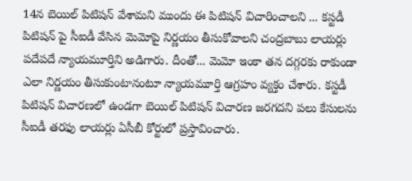14న బెయిల్ పిటిషన్ వేశామని ముందు ఈ పిటిషన్ విచారించాలని ... కస్టడీ పిటిషన్ పై సీఐడీ వేసిన మెమోపై నిర్ణయం తీసుకోవాలని చంద్రబాబు లాయర్లు పదేపదే న్యాయమూర్తిని అడిగారు. దీంతో... మెమో ఇంకా తన దగ్గరకు రాకుండా ఎలా నిర్ణయం తీసుకుంటానంటూ న్యాయమూర్తి ఆగ్రహం వ్యక్తం చేశారు. కస్టడీ పిటిషన్ విచారణలో ఉండగా బెయిల్ పిటిషన్ విచారణ జరగదని పలు కేసులను సీఐడీ తరఫు లాయర్లు ఏసీబీ కోర్టులో ప్రస్తావించారు.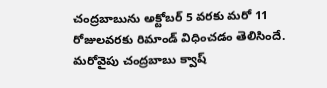చంద్రబాబును అక్టోబర్ 5 వరకు మరో 11 రోజులవరకు రిమాండ్ విధించడం తెలిసిందే. మరోవైపు చంద్రబాబు క్వాష్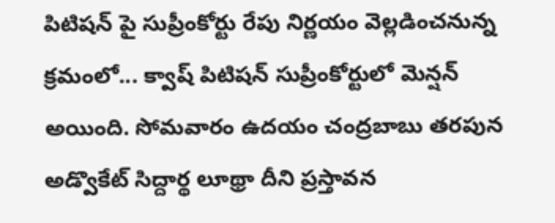పిటిషన్ పై సుప్రీంకోర్టు రేపు నిర్ణయం వెల్లడించనున్న క్రమంలో... క్వాష్‌ పిటిషన్‌ సుప్రీంకోర్టులో మెన్షన్ అయింది. సోమవారం ఉదయం చంద్రబాబు తరపున అడ్వొకేట్ సిద్దార్థ లూథ్రా దీని ప్రస్తావన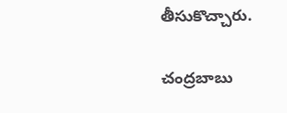తీసుకొచ్చారు.

చంద్రబాబు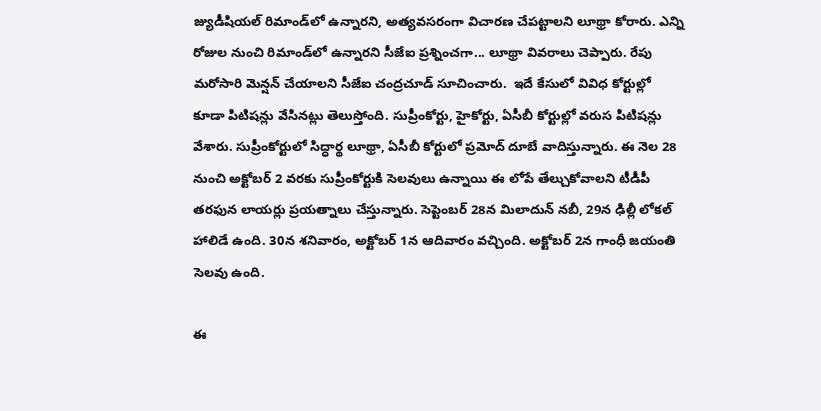జ్యుడీషియల్ రిమాండ్‌లో ఉన్నారని, అత్యవసరంగా విచారణ చేపట్టాలని లూథ్రా కోరారు. ఎన్ని రోజుల నుంచి రిమాండ్‌లో ఉన్నారని సీజేఐ ప్రశ్నించగా... లూథ్రా వివరాలు చెప్పారు. రేపు మరోసారి మెన్షన్ చేయాలని సీజేఐ చంద్రచూడ్ సూచించారు.  ఇదే కేసులో వివిధ కోర్టుల్లో కూడా పిటిషన్లు వేసినట్లు తెలుస్తోంది. సుప్రీంకోర్టు, హైకోర్టు, ఏసీబీ కోర్టుల్లో వరుస పిటిషన్లు వేశారు. సుప్రీంకోర్టులో సిద్ధార్థ లూథ్రా, ఏసీబీ కోర్టులో ప్రమోద్‌ దూబే వాదిస్తున్నారు. ఈ నెల 28 నుంచి అక్టోబర్ 2 వరకు సుప్రీంకోర్టుకి సెలవులు ఉన్నాయి ఈ లోపే తేల్చుకోవాలని టీడీపీ తరఫున లాయర్లు ప్రయత్నాలు చేస్తున్నారు. సెప్టెంబర్‌ 28న మిలాదున్‌ నబీ, 29న ఢిల్లీ లోకల్ హాలిడే ఉంది. 30న శనివారం, అక్టోబర్‌ 1న ఆదివారం వచ్చింది. అక్టోబర్‌ 2న గాంధీ జయంతి సెలవు ఉంది.

ఈ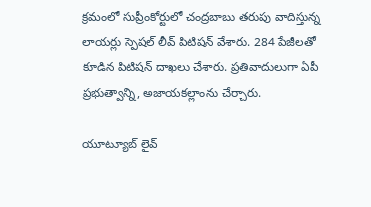క్రమంలో సుప్రీంకోర్టులో చంద్రబాబు తరుపు వాదిస్తున్న లాయర్లు స్పెషల్‌ లీవ్‌ పిటిషన్‌ వేశారు. 284 పేజీలతో కూడిన పిటిషన్‌ దాఖలు చేశారు. ప్రతివాదులుగా ఏపీ ప్రభుత్వాన్ని, అజాయకల్లాంను చేర్చారు.

యూట్యూబ్ లైవ్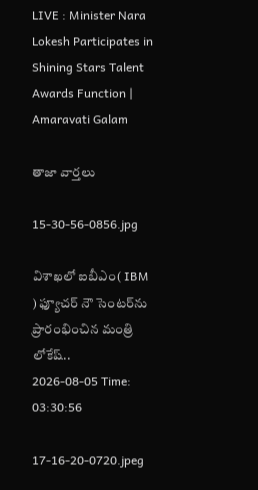LIVE : Minister Nara Lokesh Participates in Shining Stars Talent Awards Function | Amaravati Galam

తాజా వార్తలు

15-30-56-0856.jpg

విశాఖలో ఐబీఎం( IBM ) ఫ్యూచర్ నౌ సెంటర్‌ను ప్రారంభించిన మంత్రి లోకేష్..
2026-08-05 Time: 03:30:56

17-16-20-0720.jpeg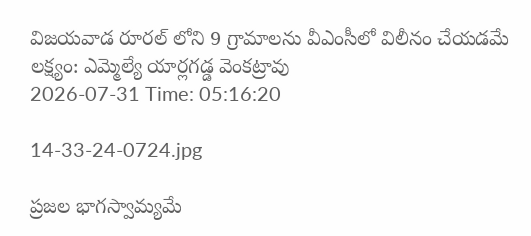విజయవాడ రూరల్ లోని 9 గ్రామాలను వీఎంసీలో విలీనం చేయడమే లక్ష్యం: ఎమ్మెల్యే యార్లగడ్డ వెంకట్రావు
2026-07-31 Time: 05:16:20

14-33-24-0724.jpg

ప్ర‌జ‌ల భాగ‌స్వామ్య‌మే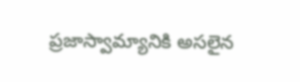ప్రజాస్వామ్యానికి అస‌లైన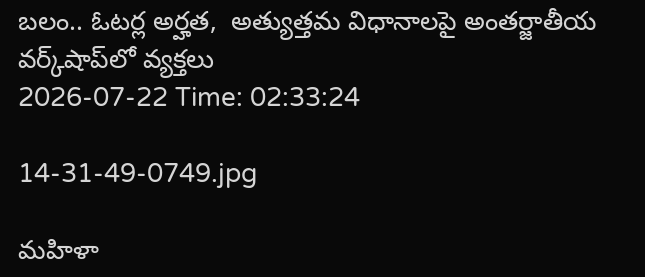బ‌లం.. ఓట‌ర్ల అర్హ‌త‌,  అత్యుత్త‌మ విధానాల‌పై అంతర్జాతీయ వ‌ర్క్‌షాప్‌లో వ్యక్తలు
2026-07-22 Time: 02:33:24

14-31-49-0749.jpg

మ‌హిళా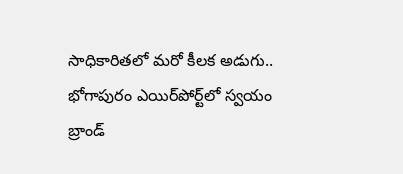సాధికారిత‌లో మ‌రో కీల‌క అడుగు..  భోగాపురం ఎయిర్‌పోర్ట్‌లో స్వ‌యం బ్రాండ్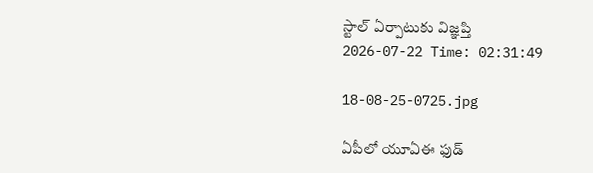స్టాల్ ఏర్పాటుకు విజ్ఞ‌ప్తి
2026-07-22 Time: 02:31:49

18-08-25-0725.jpg

ఏపీలో యూఏఈ ఫుడ్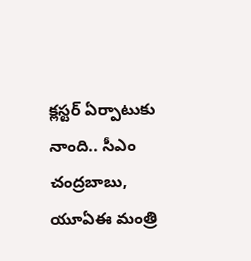క్లస్టర్ ఏర్పాటుకు నాంది.. సీఎం చంద్రబాబు, యూఏఈ మంత్రి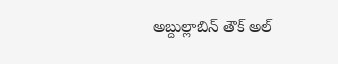అబ్దుల్లాబిన్ తౌక్ అల్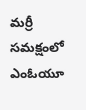మర్రీ  సమక్షంలో ఎంఓయూ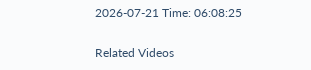2026-07-21 Time: 06:08:25

Related Videos